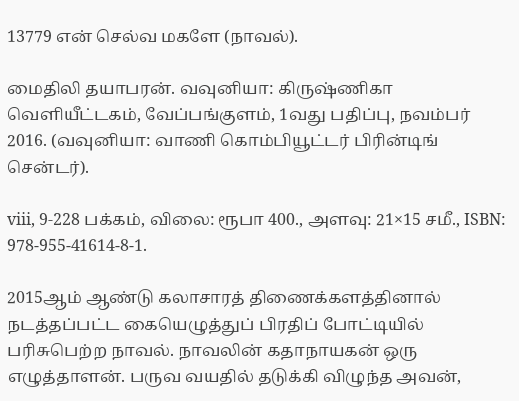13779 என் செல்வ மகளே (நாவல்).

மைதிலி தயாபரன். வவுனியா: கிருஷ்ணிகா வெளியீட்டகம், வேப்பங்குளம், 1வது பதிப்பு, நவம்பர் 2016. (வவுனியா: வாணி கொம்பியூட்டர் பிரின்டிங் சென்டர்).

viii, 9-228 பக்கம், விலை: ரூபா 400., அளவு: 21×15 சமீ., ISBN: 978-955-41614-8-1.

2015ஆம் ஆண்டு கலாசாரத் திணைக்களத்தினால் நடத்தப்பட்ட கையெழுத்துப் பிரதிப் போட்டியில் பரிசுபெற்ற நாவல். நாவலின் கதாநாயகன் ஒரு எழுத்தாளன். பருவ வயதில் தடுக்கி விழுந்த அவன்,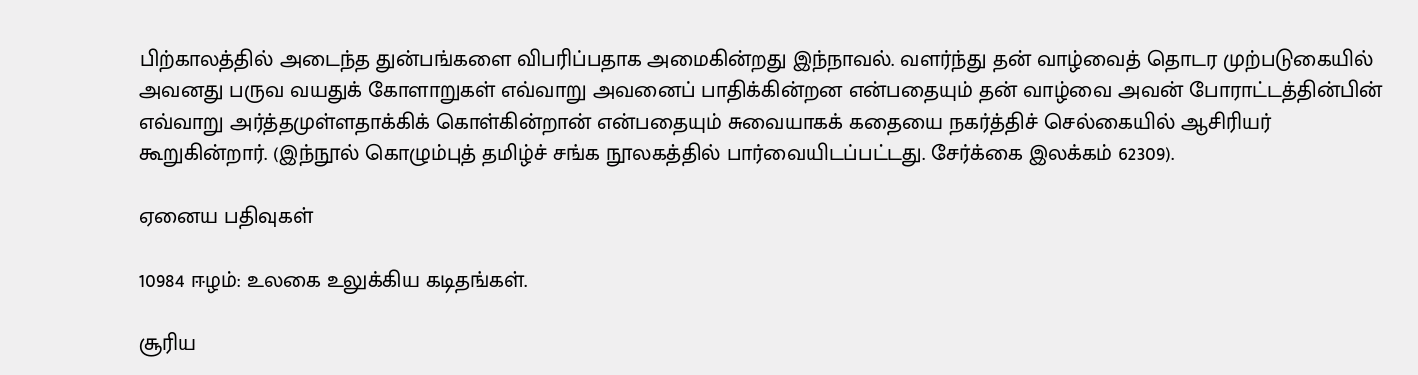பிற்காலத்தில் அடைந்த துன்பங்களை விபரிப்பதாக அமைகின்றது இந்நாவல். வளர்ந்து தன் வாழ்வைத் தொடர முற்படுகையில் அவனது பருவ வயதுக் கோளாறுகள் எவ்வாறு அவனைப் பாதிக்கின்றன என்பதையும் தன் வாழ்வை அவன் போராட்டத்தின்பின் எவ்வாறு அர்த்தமுள்ளதாக்கிக் கொள்கின்றான் என்பதையும் சுவையாகக் கதையை நகர்த்திச் செல்கையில் ஆசிரியர் கூறுகின்றார். (இந்நூல் கொழும்புத் தமிழ்ச் சங்க நூலகத்தில் பார்வையிடப்பட்டது. சேர்க்கை இலக்கம் 62309).

ஏனைய பதிவுகள்

10984 ஈழம்: உலகை உலுக்கிய கடிதங்கள்.

சூரிய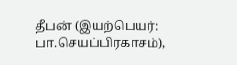தீபன் (இயற்பெயர்: பா.செயப்பிரகாசம்),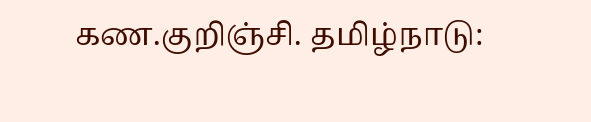கண.குறிஞ்சி. தமிழ்நாடு: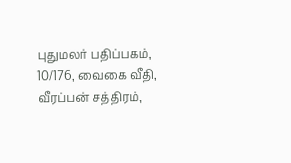புதுமலர் பதிப்பகம், 10/176, வைகை வீதி, வீரப்பன் சத்திரம்,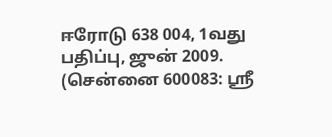ஈரோடு 638 004, 1வது பதிப்பு, ஜுன் 2009. (சென்னை 600083: ஸ்ரீ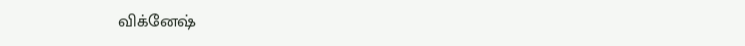விக்னேஷ்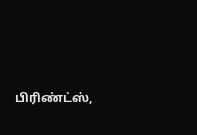பிரிண்ட்ஸ்,